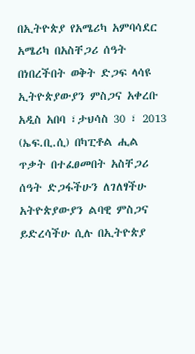በኢትዮጵያ የአሜሪካ አምባሳደር አሜሪካ በአስቸጋሪ ሰዓት በነበረችበት ወቅት ድጋፍ ላሳዩ ኢትዮጵያውያን ምስጋና አቀረቡ
አዲስ አበባ ፣ታህሳስ 30 ፣ 2013 (ኤፍ.ቢ.ሲ) በካፒቶል ሒል ጥቃት በተፈፀመበት አስቸጋሪ ሰዓት ድጋፋችሁን ለገለፃችሁ አትዮጵያውያን ልባዊ ምስጋና ይድረሳችሁ ሲሉ በኢትዮጵያ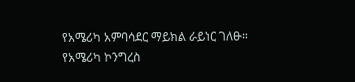የአሜሪካ አምባሳደር ማይክል ራይነር ገለፁ።
የአሜሪካ ኮንግረስ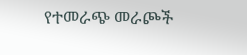የተመራጭ መራጮች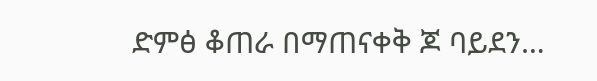ድምፅ ቆጠራ በማጠናቀቅ ጆ ባይደን…